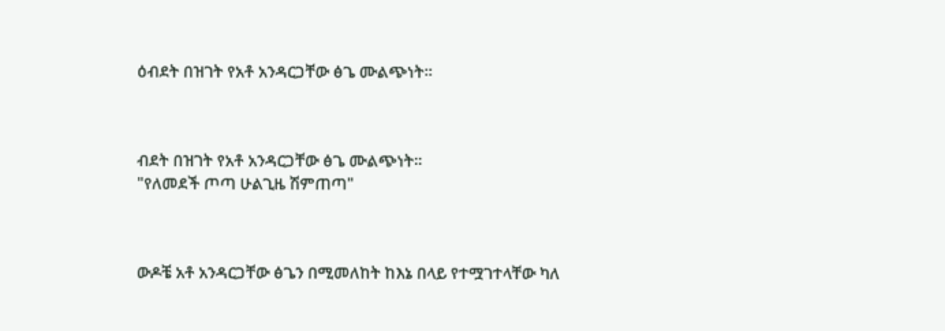ዕብደት በዝገት የአቶ አንዳርጋቸው ፅጌ ሙልጭነት።



ብደት በዝገት የአቶ አንዳርጋቸው ፅጌ ሙልጭነት።
"የለመደች ጦጣ ሁልጊዜ ሽምጠጣ"



ውዶቼ አቶ አንዳርጋቸው ፅጌን በሚመለከት ከእኔ በላይ የተሟገተላቸው ካለ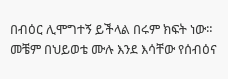በብዕር ሊሞግተኝ ይችላል በሩም ክፍት ነው።
መቼም በህይወቴ ሙሉ እንደ እሳቸው የሰብዕና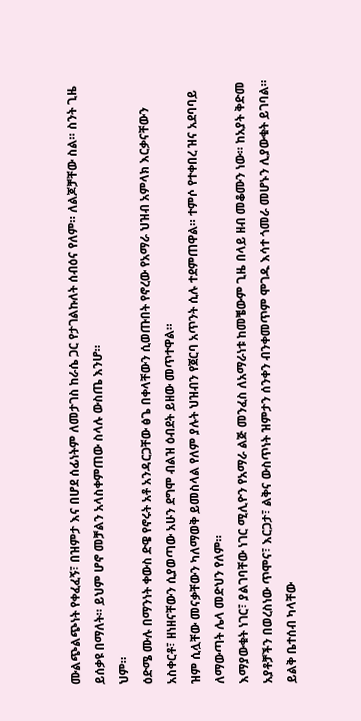ሙልጭልጭነት የቀፈፈኝ፣ በዝምታ እና በሆደ ሰፊነትም ለመታገስ ከራሴ ጋር የታገልኩለት ሰብዕና የለም። ለልጆቻቸው ስል። ስንት ጊዜ ይሰቃዩ በማለት። ይህም ሆኖ መቻልን አላስቀምጠው ስላሉ ውስጤ እንሆ።
ህም።
ዕድሜ ሙሉ በማንነት ቀውስ ድዌ የኖሩት አቶ አንዳርጋቸው ፅጌ በቀላቸውን ሲወጡበት የኖረው የአማራ ህዝብ አምላክ እርቃናቸውን አስቀርቶ፣ ዘነዘናቸውን ሲያወጣው አሁን ደግሞ ብልዝ ዕብደት ይዘው መጥተዋል።
ዝም ሲሏቸው መናቃቸውን ካለማወቅ ይመስላል የለም ያሉት ህዝብን የጀርባ አጥንት ሲሉ ተደምጠዋል። ተምሶ የተቀበረ ዝና አደባባይ ለማውጣት ሌላ መድህን የለም።
እማያውቁት ነገር፣ ያልገባቸው ነገር ሚሊዮን የአማራ ልጅ መንፈስ ለአማራነቱ ከመቼውም ጊዜ በላይ ዘብ መቆሙን ነው። ከአያት ቅድመ አያቶቻችን በወረስነው ጥሞና፣ እርጋታ፣ ልቅና ውስጥነት ዝምታን ሰንቀን ብንቀመጥም ሞገዱ እሳተ ጎመራ መሆኑን ሊያውቁት ይገባል።
ይልቅ ቤተሰብ ካላቸው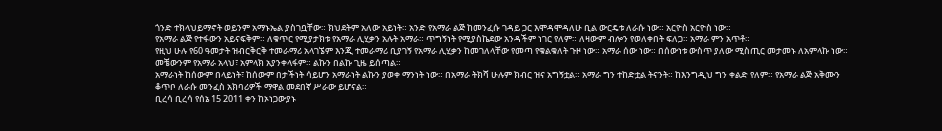ጎንድ ተክላህይማኖት ወይንም አማኑኤል ያስገቧቸው። ክህደትም አለው አይነት። አንድ የአማራ ልጅ ከመንፈሱ ገዳይ ጋር እሞዳሞዳለሁ ቢል ውርዴቱ ለራሱ ነው። አርዮስ አርዮስ ነው።
የአማራ ልጅ የተፋውን አይናፍቅም። ለቁጥር የሚያታክቱ የአማራ ሊሂቃን አሉት አማራ። ጥግኝነት የሚያስኬደው አንዳችም ነገር የለም። ለዛውም ብሎን የወለቀበት ፍለጋ። አማራ ምን አጥቶ።
የዚህ ሁሉ የ60 ዓመታት ዝብርቅርቅ ተመራማሪ አላገኜም እንጂ ተመራማሪ ቢያገኝ የአማራ ሊሂቃን ከመገለላቸው የመጣ የቁልቁለት ጉዞ ነው። አማራ ሰው ነው። በሰውነቱ ውስጥ ያለው ሚስጢር መታመኑ ለአምላኩ ነው። መቼውንም የአማራ አላህ፣ አምላክ አያንቀላፋም። ልኩን በልኩ ጊዜ ይሰጣል።
አማራነት ከሰውም በላይነት፣ ከሰውም በታችነት ሳይሆን አማራነት ልኩን ያወቀ ማንነት ነው። በአማራ ትክሻ ሁሉም ክብር ዝና አግኝቷል። አማራ ግን ተከድቷል ትናንት። ከእንግዲህ ግን ቀልድ የለም። የአማራ ልጅ አቅሙን ቆጥቦ ለራሱ መንፈስ አክባሪዎች ማዋል መደበኛ ሥራው ይሆናል።
ቢረሳ ቢረሳ የሰኔ 15 2011 ቀን ከኦነጋውያኑ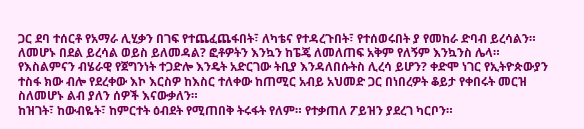ጋር ደባ ተሰርቶ የአማራ ሊሂቃን በገፍ የተጨፈጨፋበት፣ ለካቴና የተዳረጉበት፣ የተሰወሩበት ያ የመከራ ድባብ ይረሳልን። ለመሆኑ በደል ይረሳል ወይስ ይለመዳል? ፎቶዎትን እንኳን ከፔጄ ለመለጠፍ አቅም የለኝም እንኳንስ ሌላ።
የእስልምናን ብሄራዊ የጀግንነት ተጋድሎ እንዴት አድርገው ትቢያ እንዳለበሱትስ ሊረሳ ይሆን? ቀድሞ ነገር የኢትዮጵውያን ተስፋ ክው ብሎ የደረቀው እኮ እርስዎ ከእስር ተለቀው ከጠሚር አብይ አህመድ ጋር በነበረዎት ቆይታ የቀበሩት መርዝ ስለመሆኑ ልብ ያለን ሰዎች እናውቃለን።
ከዝገት፣ ከውብዬት፣ ከምርተት ዕብደት የሚጠበቅ ትሩፋት የለም። የተቃጠለ ፖይዝን ያደረገ ካርቦን።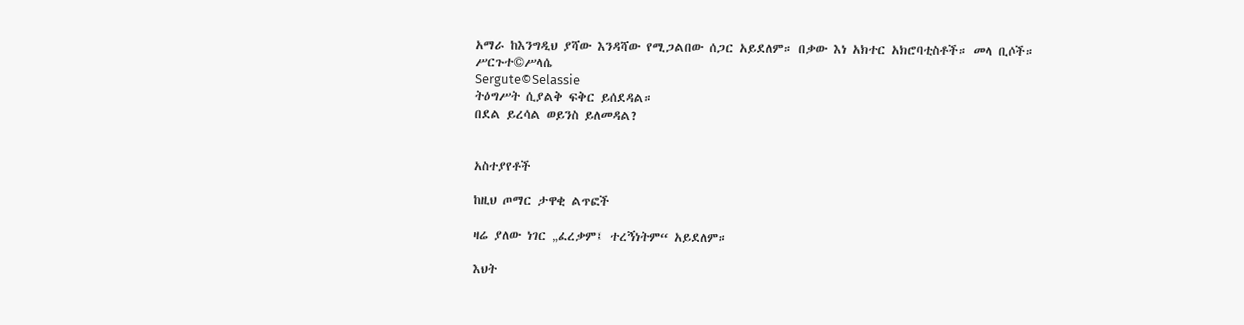አማራ ከእንግዲህ ያሻው እንዳሻው የሚጋልበው ሰጋር አይደለም። በቃው እነ አክተር አክሮባቲስቶች። መላ ቢሶች።
ሥርጉተ©ሥላሴ
Sergute©Selassie
ትዕግሥት ሲያልቅ ፍቅር ይሰደዳል።
በደል ይረሳል ወይንስ ይለመዳል?


አስተያየቶች

ከዚህ ጦማር ታዋቂ ልጥፎች

ዛሬ ያለው ነገር „ፈረቃም፤ ተረኝነትም“ አይደለም።

እህት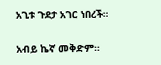አጊቱ ጉደታ አገር ነበረች።

አብይ ኬኛ መቅድም።